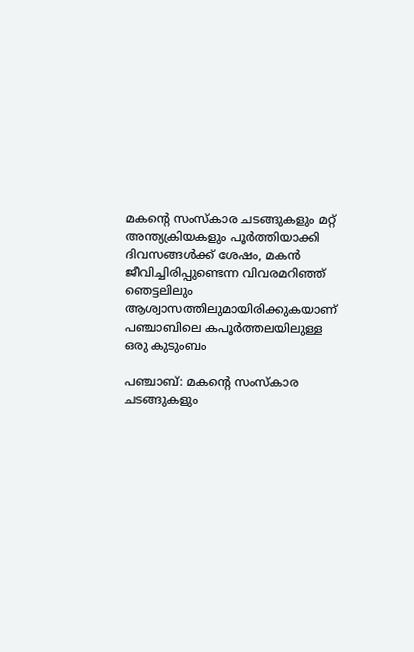മകന്‍റെ സംസ്‌കാര ചടങ്ങുകളും മറ്റ് അന്ത്യക്രിയകളും പൂർത്തിയാക്കി ദിവസങ്ങൾക്ക് ശേഷം, മകൻ ജീവിച്ചിരിപ്പുണ്ടെന്ന വിവരമറിഞ്ഞ് ഞെട്ടലിലും ആശ്വാസത്തിലുമായിരിക്കുകയാണ് പഞ്ചാബിലെ കപൂർത്തലയിലുള്ള ഒരു കുടുംബം

പഞ്ചാബ്: മകന്‍റെ സംസ്‌കാര ചടങ്ങുകളും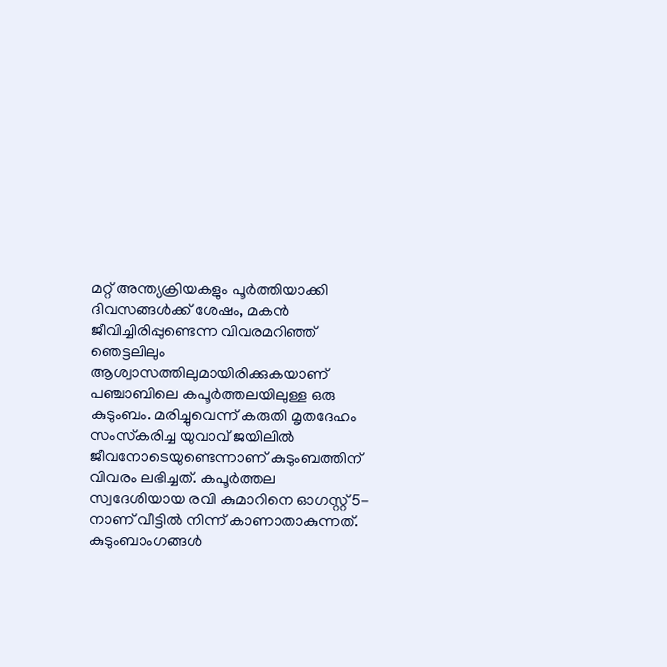മറ്റ് അന്ത്യക്രിയകളും പൂർത്തിയാക്കി ദിവസങ്ങൾക്ക് ശേഷം, മകൻ ജീവിച്ചിരിപ്പുണ്ടെന്ന വിവരമറിഞ്ഞ് ഞെട്ടലിലും ആശ്വാസത്തിലുമായിരിക്കുകയാണ് പഞ്ചാബിലെ കപൂർത്തലയിലുള്ള ഒരു കുടുംബം. മരിച്ചുവെന്ന് കരുതി മൃതദേഹം സംസ്‌കരിച്ച യുവാവ് ജയിലിൽ ജീവനോടെയുണ്ടെന്നാണ് കുടുംബത്തിന് വിവരം ലഭിച്ചത്. കപൂർത്തല സ്വദേശിയായ രവി കുമാറിനെ ഓഗസ്റ്റ് 5-നാണ് വീട്ടിൽ നിന്ന് കാണാതാകുന്നത്. കുടുംബാംഗങ്ങൾ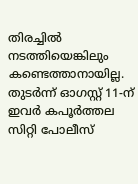തിരച്ചിൽ നടത്തിയെങ്കിലും കണ്ടെത്താനായില്ല. തുടർന്ന് ഓഗസ്റ്റ് 11-ന് ഇവർ കപൂർത്തല സിറ്റി പോലീസ്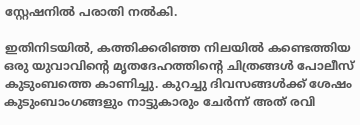സ്റ്റേഷനിൽ പരാതി നൽകി.

ഇതിനിടയിൽ, കത്തിക്കരിഞ്ഞ നിലയിൽ കണ്ടെത്തിയ ഒരു യുവാവിന്‍റെ മൃതദേഹത്തിന്‍റെ ചിത്രങ്ങൾ പോലീസ് കുടുംബത്തെ കാണിച്ചു. കുറച്ചു ദിവസങ്ങൾക്ക് ശേഷം കുടുംബാംഗങ്ങളും നാട്ടുകാരും ചേർന്ന് അത് രവി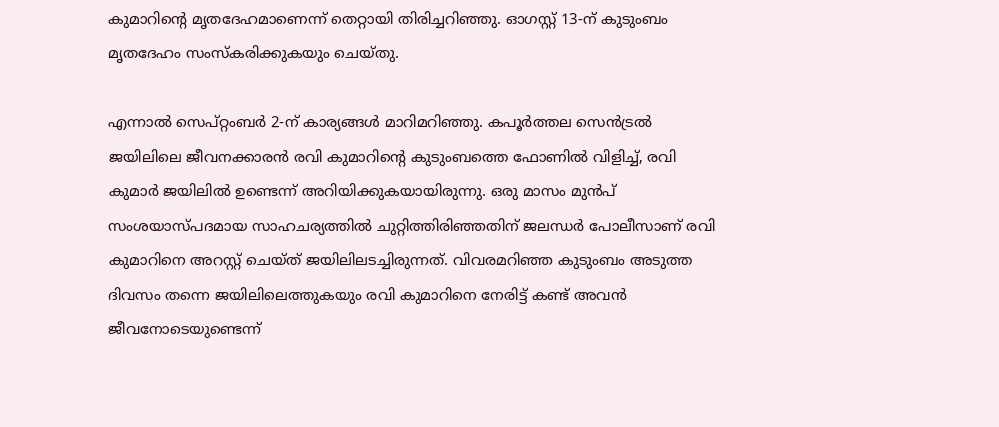കുമാറിന്‍റെ മൃതദേഹമാണെന്ന് തെറ്റായി തിരിച്ചറിഞ്ഞു. ഓഗസ്റ്റ് 13-ന് കുടുംബം മൃതദേഹം സംസ്‌കരിക്കുകയും ചെയ്തു.

എന്നാൽ സെപ്റ്റംബർ 2-ന് കാര്യങ്ങൾ മാറിമറിഞ്ഞു. കപൂർത്തല സെൻട്രൽ ജയിലിലെ ജീവനക്കാരൻ രവി കുമാറിന്‍റെ കുടുംബത്തെ ഫോണിൽ വിളിച്ച്, രവി കുമാർ ജയിലിൽ ഉണ്ടെന്ന് അറിയിക്കുകയായിരുന്നു. ഒരു മാസം മുൻപ് സംശയാസ്പദമായ സാഹചര്യത്തിൽ ചുറ്റിത്തിരിഞ്ഞതിന് ജലന്ധർ പോലീസാണ് രവി കുമാറിനെ അറസ്റ്റ് ചെയ്ത് ജയിലിലടച്ചിരുന്നത്. വിവരമറിഞ്ഞ കുടുംബം അടുത്ത ദിവസം തന്നെ ജയിലിലെത്തുകയും രവി കുമാറിനെ നേരിട്ട് കണ്ട് അവൻ ജീവനോടെയുണ്ടെന്ന്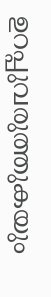ഉറപ്പുവരുത്തുകയും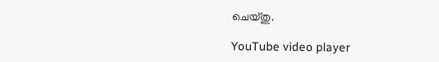ചെയ്തു.

YouTube video player